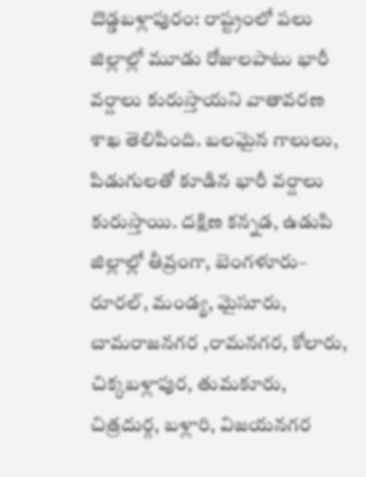దొడ్డబళ్లాపురం: రాష్ట్రంలో పలు జిల్లాల్లో మూడు రోజులపాటు భారీ వర్షాలు కురుస్తాయని వాతావరణ శాఖ తెలిపింది. బలమైన గాలులు, పిడుగులతో కూడిన భారీ వర్షాలు కురుస్తాయి. దక్షిణ కన్నడ, ఉడుపి జిల్లాల్లో తీవ్రంగా, బెంగళూరు– రూరల్, మండ్య, మైసూరు, చామరాజనగర ,రామనగర, కోలారు, చిక్కబళ్లాపుర, తుమకూరు, చిత్రదుర్గ, బళ్లారి, విజయనగర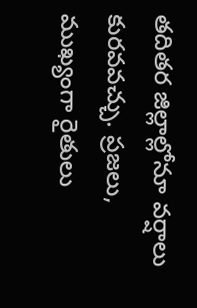తదితర జిల్లాల్లోనూ వర్షాలు కురవవచ్చు. ప్రజలు, ముఖ్యంగా రైతులు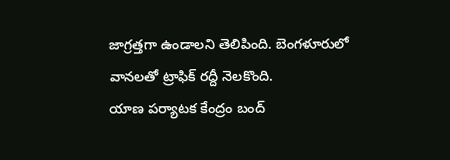జాగ్రత్తగా ఉండాలని తెలిపింది. బెంగళూరులో వానలతో ట్రాఫిక్ రద్దీ నెలకొంది.
యాణ పర్యాటక కేంద్రం బంద్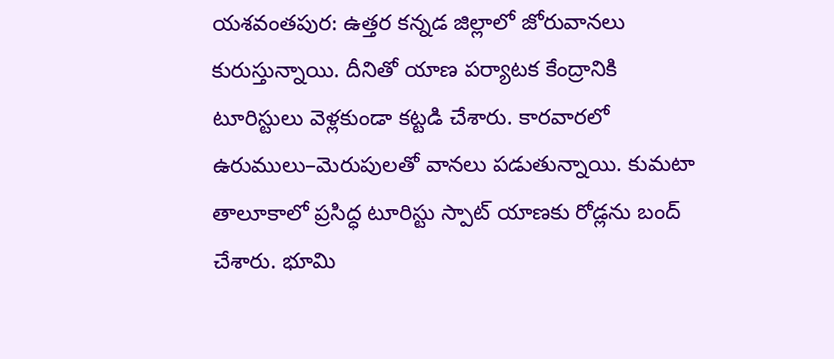యశవంతపుర: ఉత్తర కన్నడ జిల్లాలో జోరువానలు కురుస్తున్నాయి. దీనితో యాణ పర్యాటక కేంద్రానికి టూరిస్టులు వెళ్లకుండా కట్టడి చేశారు. కారవారలో ఉరుములు–మెరుపులతో వానలు పడుతున్నాయి. కుమటా తాలూకాలో ప్రసిద్ధ టూరిస్టు స్పాట్ యాణకు రోడ్లను బంద్ చేశారు. భూమి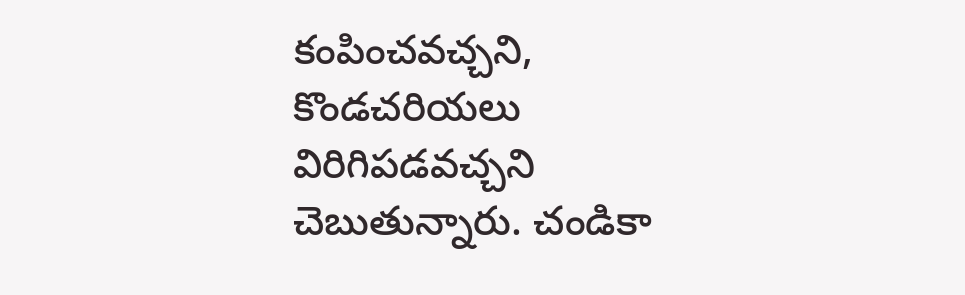కంపించవచ్చని, కొండచరియలు విరిగిపడవచ్చని చెబుతున్నారు. చండికా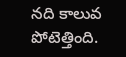నది కాలువ పోటెత్తింది.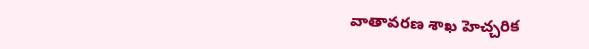వాతావరణ శాఖ హెచ్చరిక